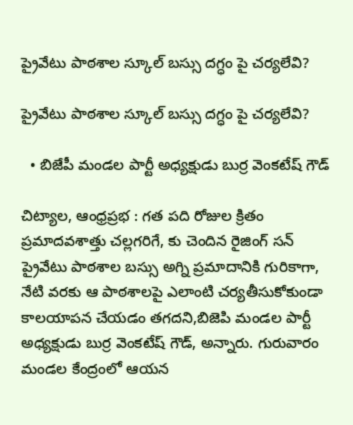ప్రైవేటు పాఠశాల స్కూల్ బస్సు దగ్ధం పై చర్యలేవి?

ప్రైవేటు పాఠశాల స్కూల్ బస్సు దగ్ధం పై చర్యలేవి?

  • బిజేపీ మండల పార్టీ అధ్యక్షుడు బుర్ర వెంకటేష్ గౌడ్

చిట్యాల, ఆంధ్రప్రభ : గత పది రోజుల క్రితం ప్రమాదవశాత్తు చల్లగరిగే, కు చెందిన రైజింగ్ సన్ ప్రైవేటు పాఠశాల బస్సు అగ్ని ప్రమాదానికి గురికాగా, నేటి వరకు ఆ పాఠశాలపై ఎలాంటి చర్యతీసుకోకుండా కాలయాపన చేయడం తగదని,బిజెపి మండల పార్టీ అధ్యక్షుడు బుర్ర వెంకటేష్ గౌడ్, అన్నారు. గురువారం మండల కేంద్రంలో ఆయన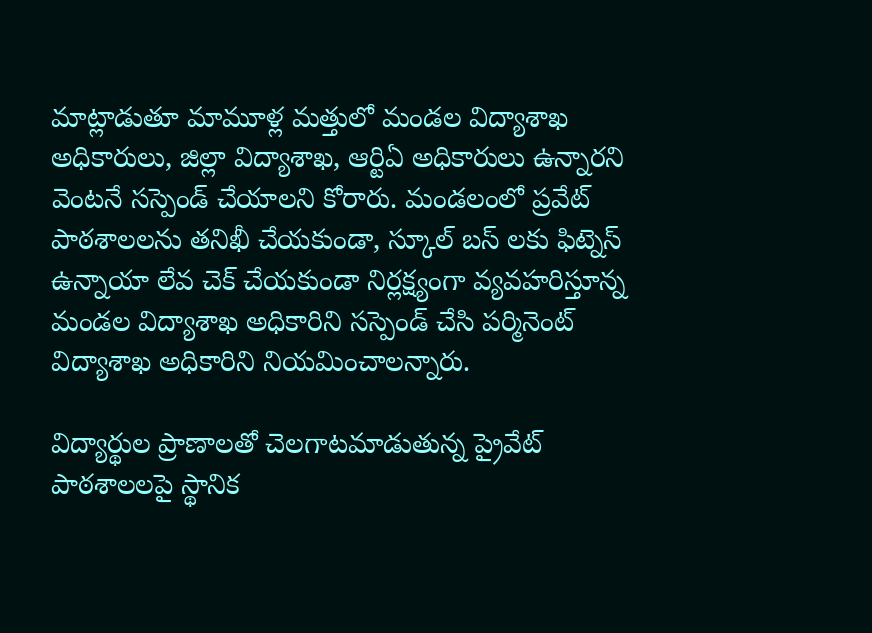మాట్లాడుతూ మామూళ్ల మత్తులో మండల విద్యాశాఖ అధికారులు, జిల్లా విద్యాశాఖ, ఆర్టిఏ అధికారులు ఉన్నారని వెంటనే సస్పెండ్ చేయాలని కోరారు. మండలంలో ప్రవేట్ పాఠశాలలను తనిఖీ చేయకుండా, స్కూల్ బస్ లకు ఫిట్నెస్ ఉన్నాయా లేవ చెక్ చేయకుండా నిర్లక్ష్యంగా వ్యవహరిస్తూన్న మండల విద్యాశాఖ అధికారిని సస్పెండ్ చేసి పర్మినెంట్ విద్యాశాఖ అధికారిని నియమించాలన్నారు.

విద్యార్థుల ప్రాణాలతో చెలగాటమాడుతున్న ప్రైవేట్ పాఠశాలలపై స్థానిక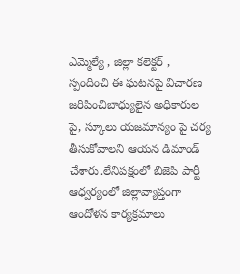ఎమ్మెల్యే , జిల్లా కలెక్టర్ , స్పందించి ఈ ఘటనపై విచారణ జరిపించిబాధ్యులైన అధికారుల పై, స్కూలు యజమాన్యం పై చర్య తీసుకోవాలని ఆయన డిమాండ్ చేశారు.లేనిపక్షంలో బిజెపి పార్టీ ఆధ్వర్యంలో జిల్లావ్యాప్తంగా ఆందోళన కార్యక్రమాలు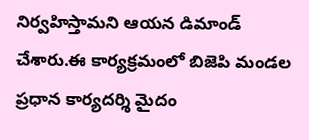నిర్వహిస్తామని ఆయన డిమాండ్ చేశారు.ఈ కార్యక్రమంలో బిజెపి మండల ప్రధాన కార్యదర్శి మైదం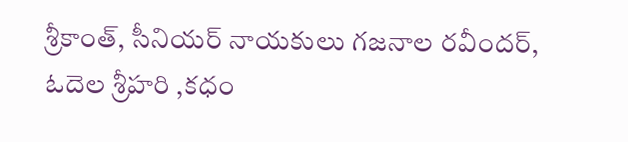శ్రీకాంత్, సీనియర్ నాయకులు గజనాల రవీందర్, ఓదెల శ్రీహరి ,కధం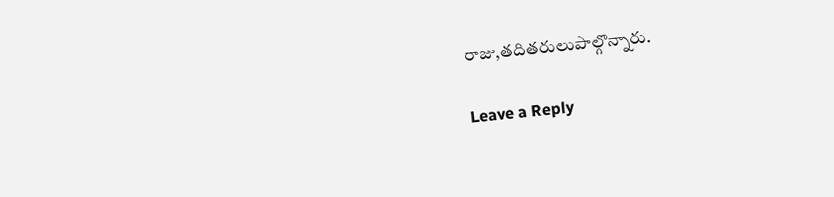రాజు,తదితరులుపాల్గొన్నారు.

Leave a Reply